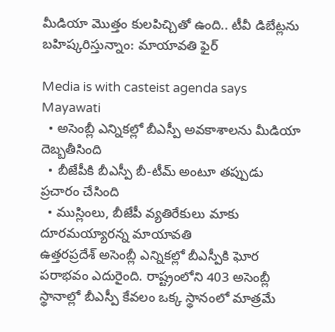మీడియా మొత్తం కులపిచ్చితో ఉంది.. టీవీ డిబేట్లను బహిష్కరిస్తున్నాం: మాయావతి ఫైర్

Media is with casteist agenda says Mayawati
  • అసెంబ్లీ ఎన్నికల్లో బీఎస్పీ అవకాశాలను మీడియా దెబ్బతీసింది
  • బీజేపీకి బీఎస్పీ బీ-టీమ్ అంటూ తప్పుడు ప్రచారం చేసింది
  • ముస్లింలు, బీజేపీ వ్యతిరేకులు మాకు దూరమయ్యారన్న మాయావతి
ఉత్తరప్రదేశ్ అసెంబ్లీ ఎన్నికల్లో బీఎస్పీకి ఘోర పరాభవం ఎదురైంది. రాష్ట్రంలోని 403 అసెంబ్లీ స్థానాల్లో బీఎస్పీ కేవలం ఒక్క స్థానంలో మాత్రమే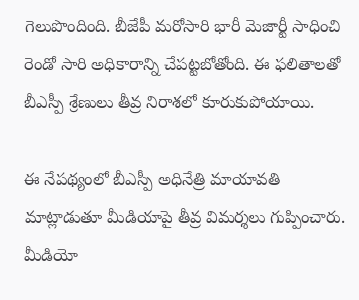గెలుపొందింది. బీజేపీ మరోసారి భారీ మెజార్టీ సాధించి రెండో సారి అధికారాన్ని చేపట్టబోతోంది. ఈ ఫలితాలతో బీఎస్పీ శ్రేణులు తీవ్ర నిరాశలో కూరుకుపోయాయి.

ఈ నేపథ్యంలో బీఎస్పీ అధినేత్రి మాయావతి మాట్లాడుతూ మీడియాపై తీవ్ర విమర్శలు గుప్పించారు. మీడియో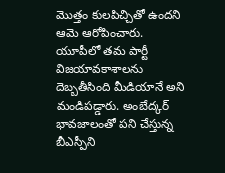మొత్తం కులపిచ్చితో ఉందని ఆమె ఆరోపించారు. యూపీలో తమ పార్టీ విజయావకాశాలను దెబ్బతీసింది మీడియానే అని మండిపడ్డారు. అంబేద్కర్ భావజాలంతో పని చేస్తున్న బీఎస్పీని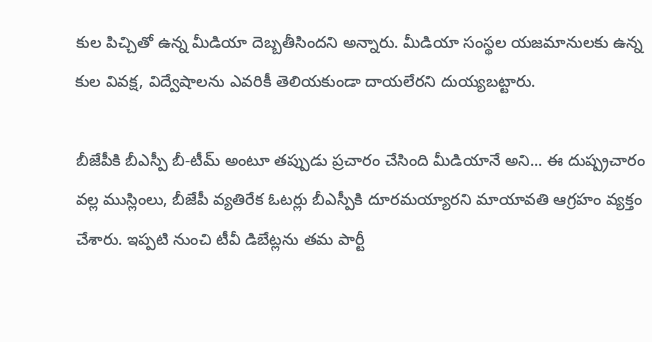కుల పిచ్చితో ఉన్న మీడియా దెబ్బతీసిందని అన్నారు. మీడియా సంస్థల యజమానులకు ఉన్న కుల వివక్ష, విద్వేషాలను ఎవరికీ తెలియకుండా దాయలేరని దుయ్యబట్టారు.

బీజేపీకి బీఎస్పీ బీ-టీమ్ అంటూ తప్పుడు ప్రచారం చేసింది మీడియానే అని... ఈ దుష్ప్రచారం వల్ల ముస్లింలు, బీజేపీ వ్యతిరేక ఓటర్లు బీఎస్పీకి దూరమయ్యారని మాయావతి ఆగ్రహం వ్యక్తం చేశారు. ఇప్పటి నుంచి టీవీ డిబేట్లను తమ పార్టీ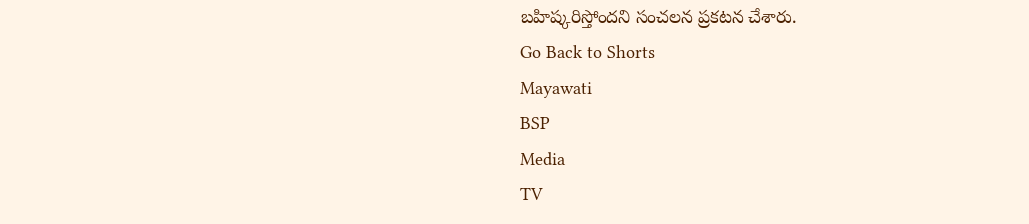బహిష్కరిస్తోందని సంచలన ప్రకటన చేశారు.
Go Back to Shorts
Mayawati
BSP
Media
TV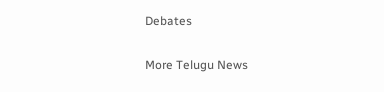Debates

More Telugu News